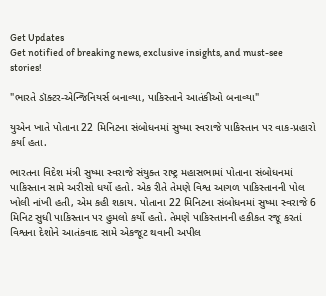Get Updates
Get notified of breaking news, exclusive insights, and must-see stories!

"ભારતે ડૉક્ટર-એન્જિનિયર્સ બનાવ્યા, પાકિસ્તાને આતંકીઓ બનાવ્યા"

યુએન ખાતે પોતાના 22 મિનિટના સંબોધનમાં સુષ્મા સ્વરાજે પાકિસ્તાન પર વાક-પ્રહારો કર્યા હતા.

ભારતના વિદેશ મંત્રી સુષ્મા સ્વરાજે સંયુક્ત રાષ્ટ્ર મહાસભામાં પોતાના સંબોધનમાં પાકિસ્તાન સામે અરીસો ધર્યો હતો. એક રીતે તેમણે વિશ્વ આગળ પાકિસ્તાનની પોલ ખોલી નાંખી હતી, એમ કહી શકાય. પોતાના 22 મિનિટના સંબોધનમાં સુષ્મા સ્વરાજે 6 મિનિટ સુધી પાકિસ્તાન પર હુમલો કર્યો હતો. તેમણે પાકિસ્તાનની હકીકત રજૂ કરતાં વિશ્વના દેશોને આતંકવાદ સામે એકજૂટ થવાની અપીલ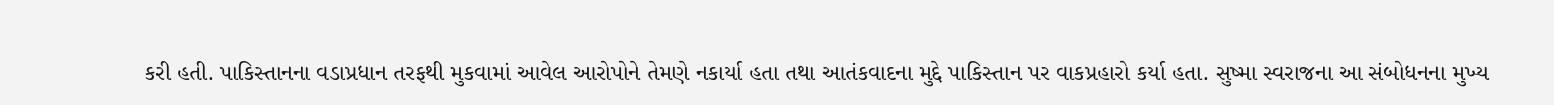કરી હતી. પાકિસ્તાનના વડાપ્રધાન તરફથી મુકવામાં આવેલ આરોપોને તેમણે નકાર્યા હતા તથા આતંકવાદના મુદ્દે પાકિસ્તાન પર વાકપ્રહારો કર્યા હતા. સુષ્મા સ્વરાજના આ સંબોધનના મુખ્ય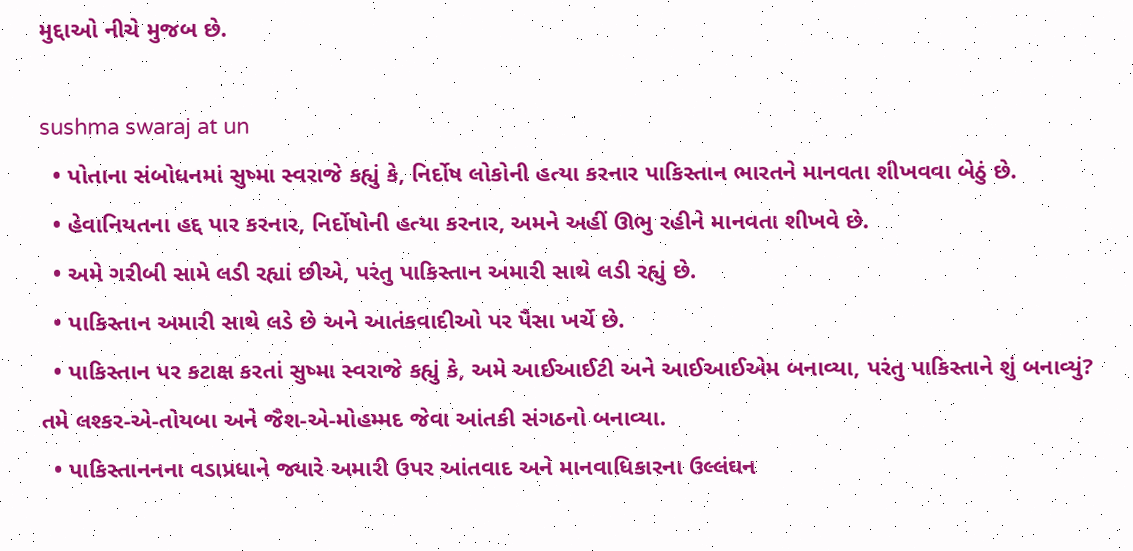મુદ્દાઓ નીચે મુજબ છે.

sushma swaraj at un
  • પોતાના સંબોધનમાં સુષ્મા સ્વરાજે કહ્યું કે, નિર્દોષ લોકોની હત્યા કરનાર પાકિસ્તાન ભારતને માનવતા શીખવવા બેઠું છે.
  • હેવાનિયતના હદ્દ પાર કરનાર, નિર્દોષોની હત્યા કરનાર, અમને અહીં ઊભુ રહીને માનવતા શીખવે છે.
  • અમે ગરીબી સામે લડી રહ્યાં છીએ, પરંતુ પાકિસ્તાન અમારી સાથે લડી રહ્યું છે.
  • પાકિસ્તાન અમારી સાથે લડે છે અને આતંકવાદીઓ પર પૈસા ખર્ચે છે.
  • પાકિસ્તાન પર કટાક્ષ કરતાં સુષ્મા સ્વરાજે કહ્યું કે, અમે આઈઆઈટી અને આઈઆઈએમ બનાવ્યા, પરંતુ પાકિસ્તાને શું બનાવ્યું? તમે લશ્કર-એ-તોયબા અને જૈશ-એ-મોહમ્મદ જેવા આંતકી સંગઠનો બનાવ્યા.
  • પાકિસ્તાનનના વડાપ્રધાને જ્યારે અમારી ઉપર આંતવાદ અને માનવાધિકારના ઉલ્લંઘન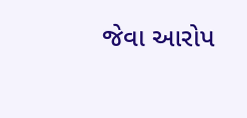જેવા આરોપ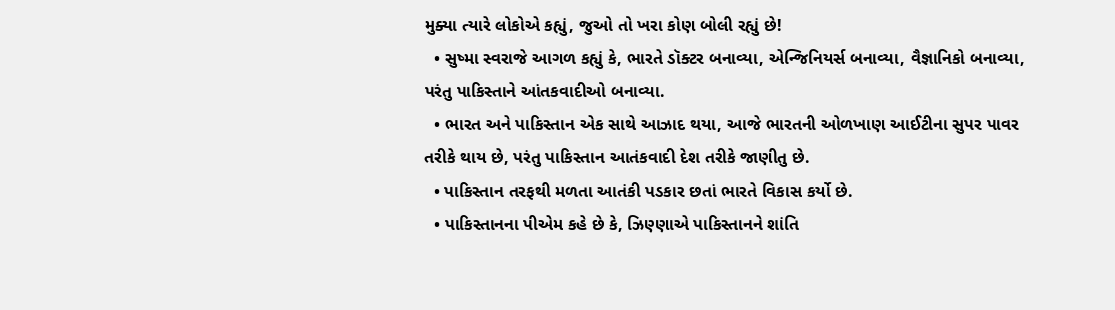મુક્યા ત્યારે લોકોએ કહ્યું, જુઓ તો ખરા કોણ બોલી રહ્યું છે!
  • સુષ્મા સ્વરાજે આગળ કહ્યું કે, ભારતે ડૉક્ટર બનાવ્યા, એન્જિનિયર્સ બનાવ્યા, વૈજ્ઞાનિકો બનાવ્યા, પરંતુ પાકિસ્તાને આંતકવાદીઓ બનાવ્યા.
  • ભારત અને પાકિસ્તાન એક સાથે આઝાદ થયા, આજે ભારતની ઓળખાણ આઈટીના સુપર પાવર તરીકે થાય છે, પરંતુ પાકિસ્તાન આતંકવાદી દેશ તરીકે જાણીતુ છે.
  • પાકિસ્તાન તરફથી મળતા આતંકી પડકાર છતાં ભારતે વિકાસ કર્યો છે.
  • પાકિસ્તાનના પીએમ કહે છે કે, ઝિણ્ણાએ પાકિસ્તાનને શાંતિ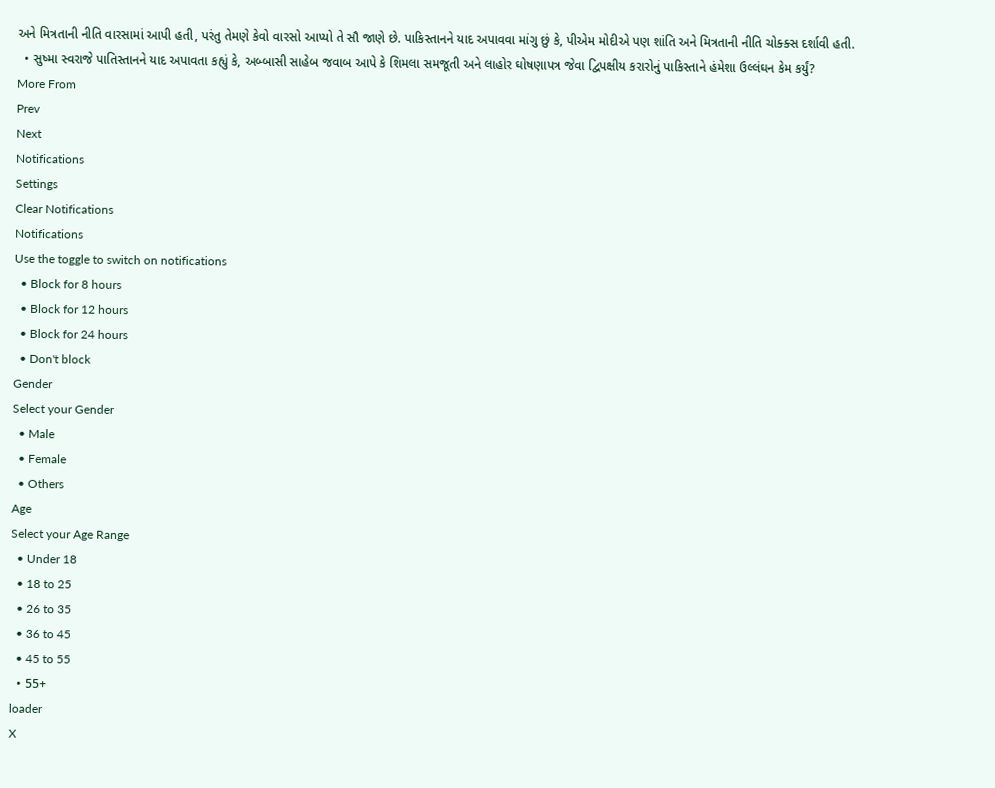અને મિત્રતાની નીતિ વારસામાં આપી હતી, પરંતુ તેમણે કેવો વારસો આપ્યો તે સૌ જાણે છે. પાકિસ્તાનને યાદ અપાવવા માંગુ છું કે, પીએમ મોદીએ પણ શાંતિ અને મિત્રતાની નીતિ ચોક્ક્સ દર્શાવી હતી.
  • સુષ્મા સ્વરાજે પાતિસ્તાનને યાદ અપાવતા કહ્યું કે, અબ્બાસી સાહેબ જવાબ આપે કે શિમલા સમજૂતી અને લાહોર ઘોષણાપત્ર જેવા દ્વિપક્ષીય કરારોનું પાકિસ્તાને હંમેશા ઉલ્લંઘન કેમ કર્યું?
More From
Prev
Next
Notifications
Settings
Clear Notifications
Notifications
Use the toggle to switch on notifications
  • Block for 8 hours
  • Block for 12 hours
  • Block for 24 hours
  • Don't block
Gender
Select your Gender
  • Male
  • Female
  • Others
Age
Select your Age Range
  • Under 18
  • 18 to 25
  • 26 to 35
  • 36 to 45
  • 45 to 55
  • 55+
loader
X